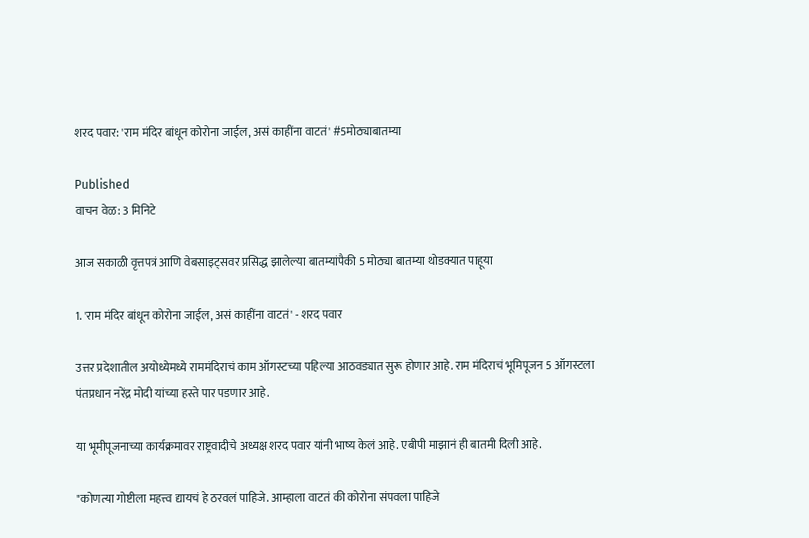शरद पवार: 'राम मंदिर बांधून कोरोना जाईल, असं काहींना वाटतं' #5मोठ्याबातम्या

Published
वाचन वेळ: 3 मिनिटे

आज सकाळी वृत्तपत्रं आणि वेबसाइट्सवर प्रसिद्ध झालेल्या बातम्यांपैकी 5 मोठ्या बातम्या थोडक्यात पाहूया

1. 'राम मंदिर बांधून कोरोना जाईल, असं काहींना वाटतं' - शरद पवार

उत्तर प्रदेशातील अयोध्येमध्ये राममंदिराचं काम ऑगस्टच्या पहिल्या आठवड्यात सुरू होणार आहे. राम मंदिराचं भूमिपूजन 5 ऑगस्टला पंतप्रधान नरेंद्र मोदी यांच्या हस्ते पार पडणार आहे.

या भूमीपूजनाच्या कार्यक्रमावर राष्ट्रवादीचे अध्यक्ष शरद पवार यांनी भाष्य केलं आहे. एबीपी माझानं ही बातमी दिली आहे.

"कोणत्या गोष्टीला महत्त्व द्यायचं हे ठरवलं पाहिजे. आम्हाला वाटतं की कोरोना संपवला पाहिजे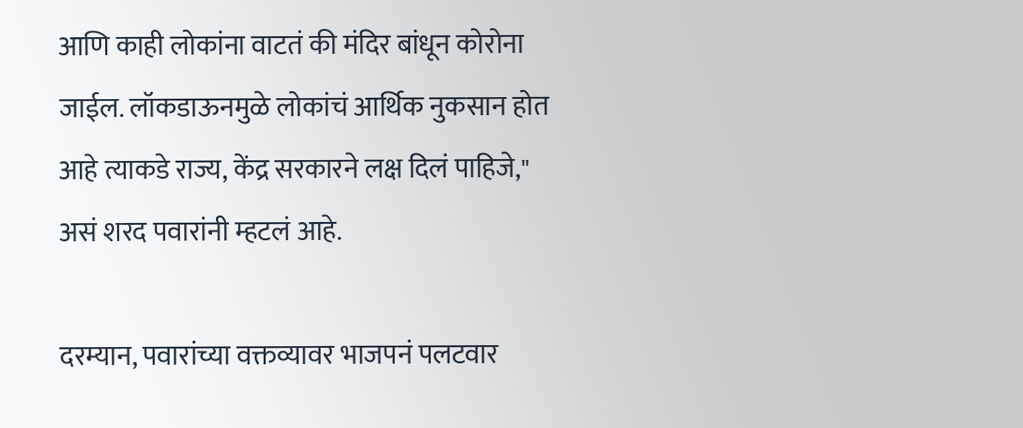आणि काही लोकांना वाटतं की मंदिर बांधून कोरोना जाईल. लॉकडाऊनमुळे लोकांचं आर्थिक नुकसान होत आहे त्याकडे राज्य, केंद्र सरकारने लक्ष दिलं पाहिजे," असं शरद पवारांनी म्हटलं आहे.

दरम्यान, पवारांच्या वक्तव्यावर भाजपनं पलटवार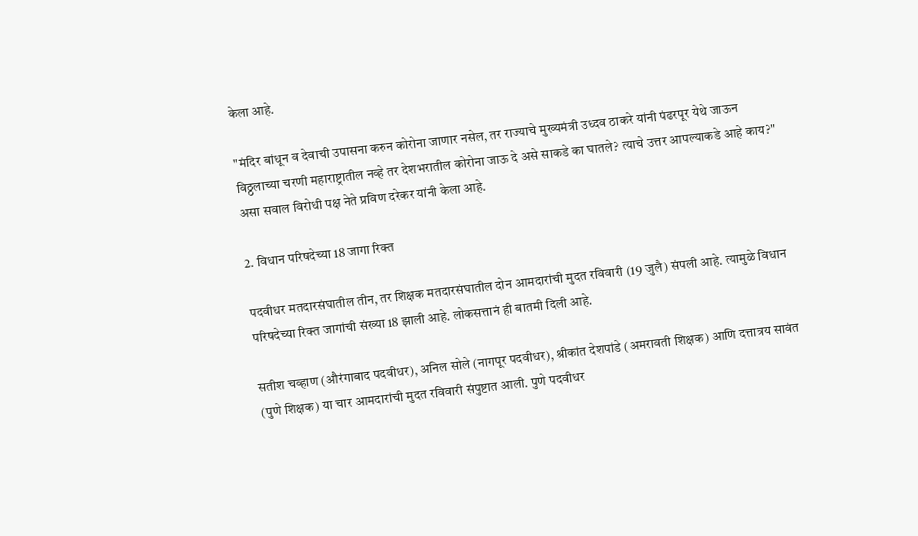केला आहे.

"मंदिर बांधून व देवाची उपासना करुन कोरोना जाणार नसेल, तर राज्याचे मुख्यमंत्री उध्दव ठाकरे यांनी पंढरपूर येथे जाऊन विठ्ठलाच्या चरणी महाराष्ट्रातील नव्हे तर देशभरातील कोरोना जाऊ दे असे साकडे का घातले? त्याचे उत्तर आपल्याकडे आहे काय?" असा सवाल विरोधी पक्ष नेते प्रविण दरेकर यांनी केला आहे.

2. विधान परिषदेच्या 18 जागा रिक्त

पदवीधर मतदारसंघातील तीन, तर शिक्षक मतदारसंघातील दोन आमदारांची मुदत रविवारी (19 जुलै) संपली आहे. त्यामुळे विधान परिषदेच्या रिक्त जागांची संख्या 18 झाली आहे. लोकसत्तानं ही बातमी दिली आहे.

सतीश चव्हाण (औरंगाबाद पदवीधर), अनिल सोले (नागपूर पदवीधर), श्रीकांत देशपांडे (अमरावती शिक्षक) आणि दत्तात्रय सावंत (पुणे शिक्षक) या चार आमदारांची मुदत रविवारी संपुष्टात आली. पुणे पदवीधर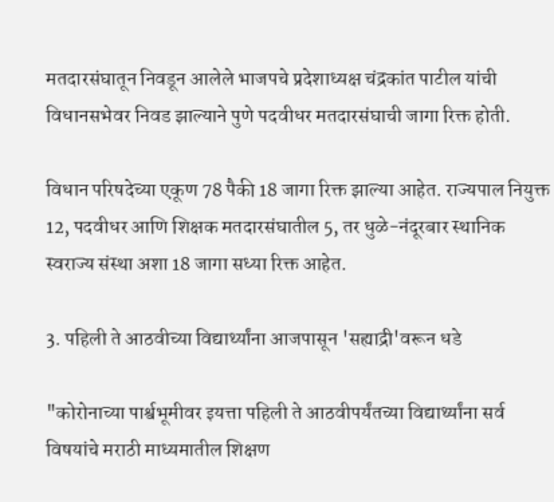मतदारसंघातून निवडून आलेले भाजपचे प्रदेशाध्यक्ष चंद्रकांत पाटील यांची विधानसभेवर निवड झाल्याने पुणे पदवीधर मतदारसंघाची जागा रिक्त होती.

विधान परिषदेच्या एकूण 78 पैकी 18 जागा रिक्त झाल्या आहेत. राज्यपाल नियुक्त 12, पदवीधर आणि शिक्षक मतदारसंघातील 5, तर धुळे-नंदूरबार स्थानिक स्वराज्य संस्था अशा 18 जागा सध्या रिक्त आहेत.

3. पहिली ते आठवीच्या विद्यार्थ्यांना आजपासून 'सह्याद्री'वरून धडे

"कोरोनाच्या पार्श्वभूमीवर इयत्ता पहिली ते आठवीपर्यंतच्या विद्यार्थ्यांना सर्व विषयांचे मराठी माध्यमातील शिक्षण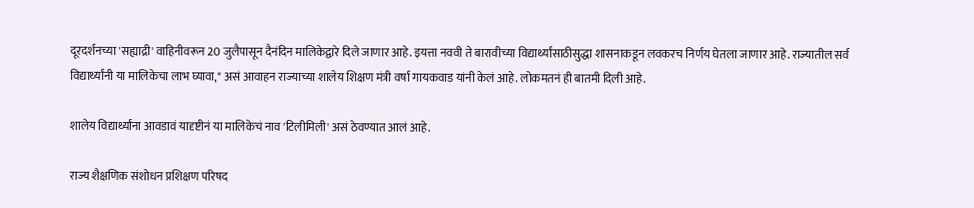दूरदर्शनच्या 'सह्याद्री' वाहिनीवरून 20 जुलैपासून दैनंदिन मालिकेद्वारे दिले जाणार आहे. इयत्ता नववी ते बारावीच्या विद्यार्थ्यांसाठीसुद्धा शासनाकडून लवकरच निर्णय घेतला जाणार आहे. राज्यातील सर्व विद्यार्थ्यांनी या मालिकेचा लाभ घ्यावा," असं आवाहन राज्याच्या शालेय शिक्षण मंत्री वर्षा गायकवाड यांनी केलं आहे. लोकमतनं ही बातमी दिली आहे.

शालेय विद्यार्थ्यांना आवडावं यादृष्टीनं या मालिकेचं नाव 'टिलीमिली' असं ठेवण्यात आलं आहे.

राज्य शैक्षणिक संशोधन प्रशिक्षण परिषद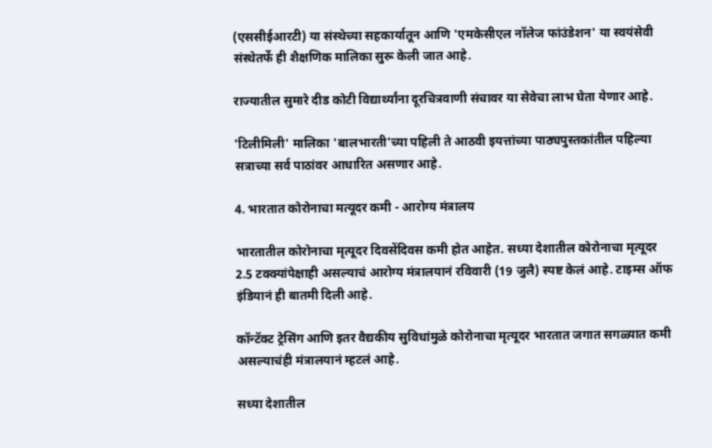(एससीईआरटी) या संस्थेच्या सहकार्यातून आणि 'एमकेसीएल नॉलेज फांउंडेशन' या स्वयंसेवी संस्थेतर्फे ही शैक्षणिक मालिका सुरू केली जात आहे.

राज्यातील सुमारे दीड कोटी विद्यार्थ्यांना दूरचित्रवाणी संचावर या सेवेचा लाभ घेता येणार आहे.

'टिलीमिली' मालिका 'बालभारती'च्या पहिली ते आठवी इयत्तांच्या पाठ्यपुस्तकांतील पहिल्या सत्राच्या सर्व पाठांवर आधारित असणार आहे.

4. भारतात कोरोनाचा मत्यूदर कमी - आरोग्य मंत्रालय

भारतातील कोरोनाचा मृत्यूदर दिवसेंदिवस कमी होत आहेत. सध्या देशातील कोरोनाचा मृत्यूदर 2.5 टक्क्यांपेक्षाही असल्याचं आरोग्य मंत्रालयानं रविवारी (19 जुलै) स्पष्ट केलं आहे. टाइम्स ऑफ इंडियानं ही बातमी दिली आहे.

कॉन्टॅक्ट ट्रेसिंग आणि इतर वैद्यकीय सुविधांमुळे कोरोनाचा मृत्यूदर भारतात जगात सगळ्यात कमी असल्याचंही मंत्रालयानं म्हटलं आहे.

सध्या देशातील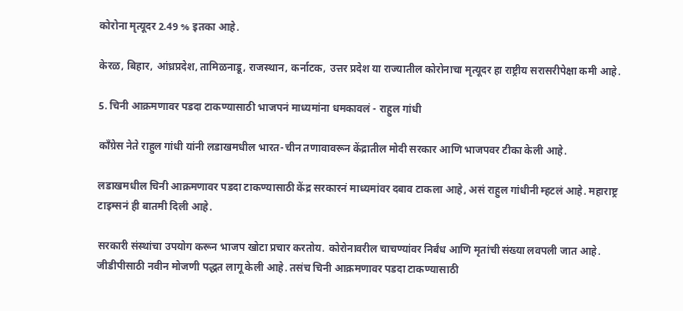कोरोना मृत्यूदर 2.49 % इतका आहे.

केरळ, बिहार, आंध्रप्रदेश, तामिळनाडू, राजस्थान, कर्नाटक, उत्तर प्रदेश या राज्यातील कोरोनाचा मृत्यूदर हा राष्ट्रीय सरासरीपेक्षा कमी आहे.

5. चिनी आक्रमणावर पडदा टाकण्यासाठी भाजपनं माध्यमांना धमकावलं - राहुल गांधी

काँग्रेस नेते राहुल गांधी यांनी लडाखमधील भारत-चीन तणावावरून केंद्रातील मोदी सरकार आणि भाजपवर टीका केली आहे.

लडाखमधील चिनी आक्रमणावर पडदा टाकण्यासाठी केंद्र सरकारनं माध्यमांवर दबाव टाकला आहे, असं राहुल गांधीनी म्हटलं आहे. महाराष्ट्र टाइम्सनं ही बातमी दिली आहे.

सरकारी संस्थांचा उपयोग करून भाजप खोटा प्रचार करतोय. कोरोनावरील चाचण्यांवर निर्बंध आणि मृतांची संख्या लवपली जात आहे. जीडीपीसाठी नवीन मोजणी पद्धत लागू केली आहे. तसंच चिनी आक्रमणावर पडदा टाकण्यासाठी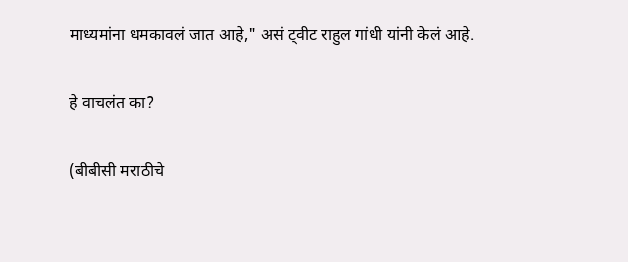माध्यमांना धमकावलं जात आहे," असं ट्वीट राहुल गांधी यांनी केलं आहे.

हे वाचलंत का?

(बीबीसी मराठीचे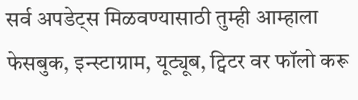सर्व अपडेट्स मिळवण्यासाठी तुम्ही आम्हाला फेसबुक, इन्स्टाग्राम, यूट्यूब, ट्विटर वर फॉलो करू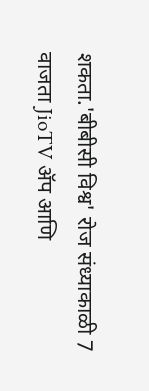शकता.'बीबीसी विश्व' रोज संध्याकाळी 7 वाजता JioTV ॲप आणि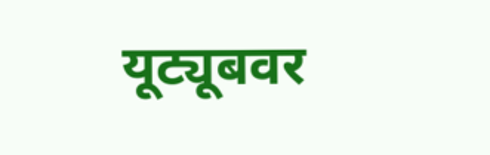यूट्यूबवर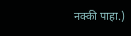नक्की पाहा.)